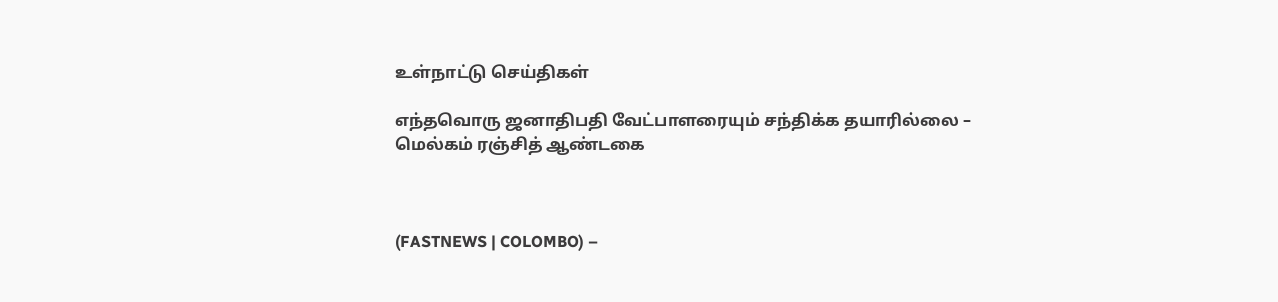உள்நாட்டு செய்திகள்

எந்தவொரு ஜனாதிபதி வேட்பாளரையும் சந்திக்க தயாரில்லை – மெல்கம் ரஞ்சித் ஆண்டகை



(FASTNEWS | COLOMBO) –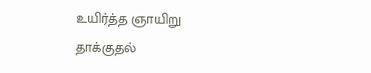உயிர்த்த ஞாயிறு தாக்குதல்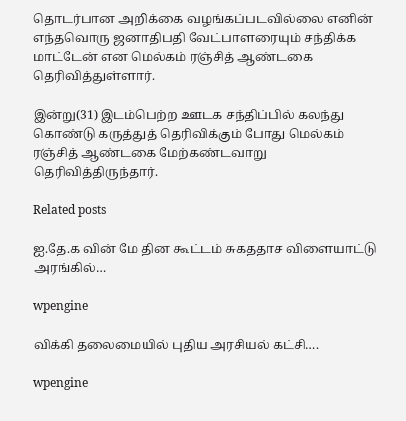தொடர்பான அறிக்கை வழங்கப்படவில்லை எனின் எந்தவொரு ஜனாதிபதி வேட்பாளரையும் சந்திக்க மாட்டேன் என மெல்கம் ரஞ்சித் ஆண்டகை தெரிவித்துள்ளார்.

இன்று(31) இடம்பெற்ற ஊடக சந்திப்பில் கலந்து கொண்டு கருத்துத் தெரிவிக்கும் போது மெல்கம் ரஞ்சித் ஆண்டகை மேற்கண்டவாறு தெரிவித்திருந்தார்.

Related posts

ஐ.தே.க வின் மே தின கூட்டம் சுகததாச விளையாட்டு அரங்கில்…

wpengine

விக்கி தலைமையில் புதிய அரசியல் கட்சி….

wpengine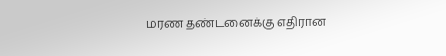மரண தண்டனைக்கு எதிரான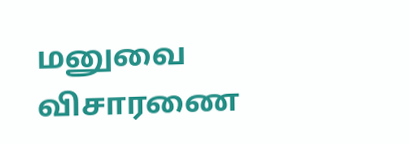மனுவை விசாரணை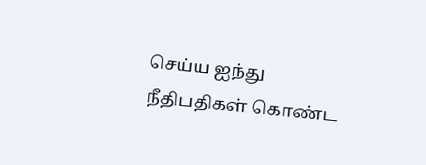செய்ய ஐந்து நீதிபதிகள் கொண்ட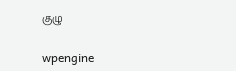குழு

wpengine